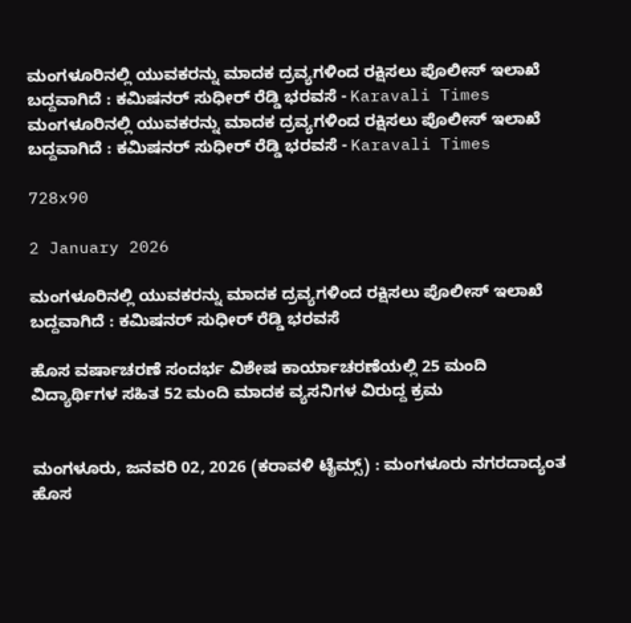ಮಂಗಳೂರಿನಲ್ಲಿ ಯುವಕರನ್ನು ಮಾದಕ ದ್ರವ್ಯಗಳಿಂದ ರಕ್ಷಿಸಲು ಪೊಲೀಸ್ ಇಲಾಖೆ ಬದ್ದವಾಗಿದೆ : ಕಮಿಷನರ್ ಸುಧೀರ್ ರೆಡ್ಡಿ ಭರವಸೆ - Karavali Times ಮಂಗಳೂರಿನಲ್ಲಿ ಯುವಕರನ್ನು ಮಾದಕ ದ್ರವ್ಯಗಳಿಂದ ರಕ್ಷಿಸಲು ಪೊಲೀಸ್ ಇಲಾಖೆ ಬದ್ದವಾಗಿದೆ : ಕಮಿಷನರ್ ಸುಧೀರ್ ರೆಡ್ಡಿ ಭರವಸೆ - Karavali Times

728x90

2 January 2026

ಮಂಗಳೂರಿನಲ್ಲಿ ಯುವಕರನ್ನು ಮಾದಕ ದ್ರವ್ಯಗಳಿಂದ ರಕ್ಷಿಸಲು ಪೊಲೀಸ್ ಇಲಾಖೆ ಬದ್ದವಾಗಿದೆ : ಕಮಿಷನರ್ ಸುಧೀರ್ ರೆಡ್ಡಿ ಭರವಸೆ

ಹೊಸ ವರ್ಷಾಚರಣೆ ಸಂದರ್ಭ ವಿಶೇಷ ಕಾರ್ಯಾಚರಣೆಯಲ್ಲಿ 25 ಮಂದಿ ವಿದ್ಯಾರ್ಥಿಗಳ ಸಹಿತ 52 ಮಂದಿ ಮಾದಕ ವ್ಯಸನಿಗಳ ವಿರುದ್ದ ಕ್ರಮ


ಮಂಗಳೂರು, ಜನವರಿ 02, 2026 (ಕರಾವಳಿ ಟೈಮ್ಸ್) : ಮಂಗಳೂರು ನಗರದಾದ್ಯಂತ ಹೊಸ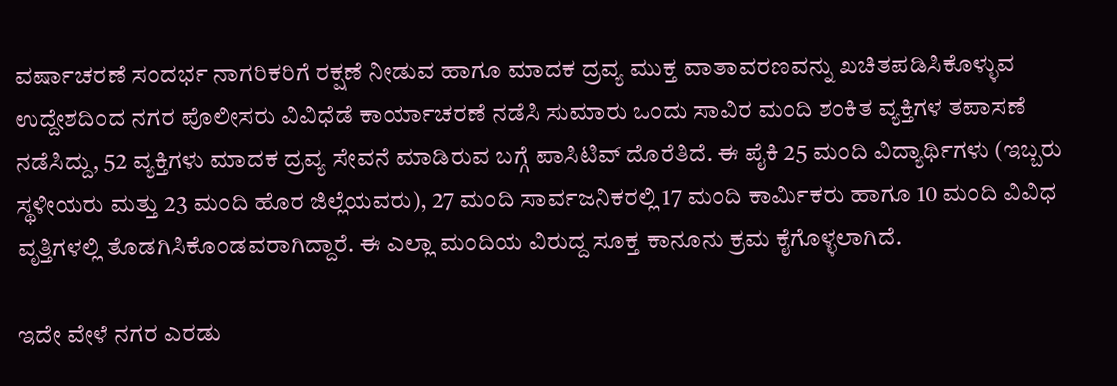ವರ್ಷಾಚರಣೆ ಸಂದರ್ಭ ನಾಗರಿಕರಿಗೆ ರಕ್ಷಣೆ ನೀಡುವ ಹಾಗೂ ಮಾದಕ ದ್ರವ್ಯ ಮುಕ್ತ ವಾತಾವರಣವನ್ನು ಖಚಿತಪಡಿಸಿಕೊಳ್ಳುವ ಉದ್ದೇಶದಿಂದ ನಗರ ಪೊಲೀಸರು ವಿವಿಧೆಡೆ ಕಾರ್ಯಾಚರಣೆ ನಡೆಸಿ ಸುಮಾರು ಒಂದು ಸಾವಿರ ಮಂದಿ ಶಂಕಿತ ವ್ಯಕ್ತಿಗಳ ತಪಾಸಣೆ ನಡೆಸಿದ್ದು, 52 ವ್ಯಕ್ತಿಗಳು ಮಾದಕ ದ್ರವ್ಯ ಸೇವನೆ ಮಾಡಿರುವ ಬಗ್ಗೆ ಪಾಸಿಟಿವ್ ದೊರೆತಿದೆ. ಈ ಪೈಕಿ 25 ಮಂದಿ ವಿದ್ಯಾರ್ಥಿಗಳು (ಇಬ್ಬರು ಸ್ಥಳೀಯರು ಮತ್ತು 23 ಮಂದಿ ಹೊರ ಜಿಲ್ಲೆಯವರು), 27 ಮಂದಿ ಸಾರ್ವಜನಿಕರಲ್ಲಿ 17 ಮಂದಿ ಕಾರ್ಮಿಕರು ಹಾಗೂ 10 ಮಂದಿ ವಿವಿಧ ವೃತ್ತಿಗಳಲ್ಲಿ ತೊಡಗಿಸಿಕೊಂಡವರಾಗಿದ್ದಾರೆ. ಈ ಎಲ್ಲಾ ಮಂದಿಯ ವಿರುದ್ದ ಸೂಕ್ತ ಕಾನೂನು ಕ್ರಮ ಕೈಗೊಳ್ಳಲಾಗಿದೆ.

ಇದೇ ವೇಳೆ ನಗರ ಎರಡು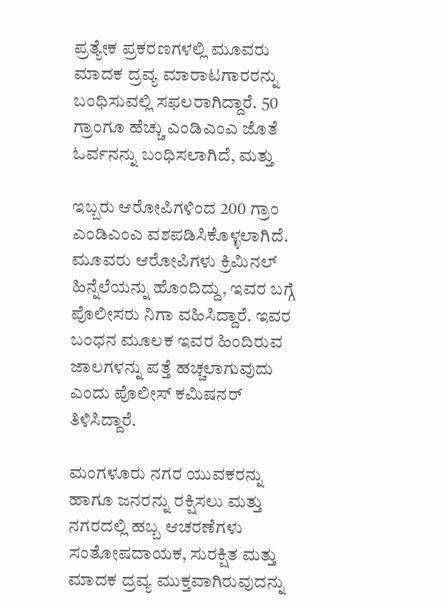ಪ್ರತ್ಯೇಕ ಪ್ರಕರಣಗಳಲ್ಲಿ ಮೂವರು ಮಾದಕ ದ್ರವ್ಯ ಮಾರಾಟಗಾರರನ್ನು ಬಂಧಿಸುವಲ್ಲಿ ಸಫಲರಾಗಿದ್ದಾರೆ. 50 ಗ್ರಾಂಗೂ ಹೆಚ್ಚು ಎಂಡಿಎಂಎ ಜೊತೆ ಓರ್ವನನ್ನು ಬಂಧಿಸಲಾಗಿದೆ, ಮತ್ತು

ಇಬ್ಬರು ಆರೋಪಿಗಳಿಂದ 200 ಗ್ರಾಂ ಎಂಡಿಎಂಎ ವಶಪಡಿಸಿಕೊಳ್ಳಲಾಗಿದೆ. ಮೂವರು ಆರೋಪಿಗಳು ಕ್ರಿಮಿನಲ್ ಹಿನ್ನೆಲೆಯನ್ನು ಹೊಂದಿದ್ದು, ಇವರ ಬಗ್ಗೆ ಪೊಲೀಸರು ನಿಗಾ ವಹಿಸಿದ್ದಾರೆ. ಇವರ ಬಂಧನ ಮೂಲಕ ಇವರ ಹಿಂದಿರುವ ಜಾಲಗಳನ್ನು ಪತ್ತೆ ಹಚ್ಚಲಾಗುವುದು ಎಂದು ಪೊಲೀಸ್ ಕಮಿಷನರ್ ತಿಳಿಸಿದ್ದಾರೆ.

ಮಂಗಳೂರು ನಗರ ಯುವಕರನ್ನು ಹಾಗೂ ಜನರನ್ನು ರಕ್ಷಿಸಲು ಮತ್ತು ನಗರದಲ್ಲಿ ಹಬ್ಬ ಆಚರಣೆಗಳು ಸಂತೋಷದಾಯಕ, ಸುರಕ್ಷಿತ ಮತ್ತು ಮಾದಕ ದ್ರವ್ಯ ಮುಕ್ತವಾಗಿರುವುದನ್ನು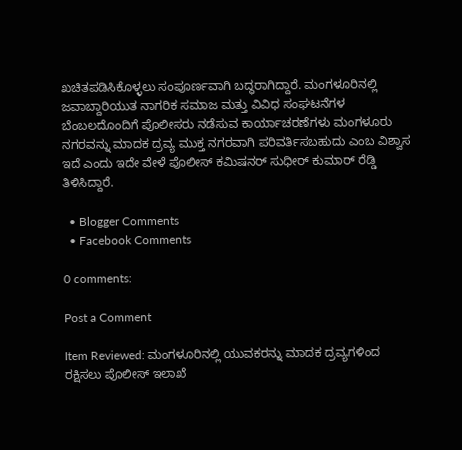ಖಚಿತಪಡಿಸಿಕೊಳ್ಳಲು ಸಂಪೂರ್ಣವಾಗಿ ಬದ್ಧರಾಗಿದ್ದಾರೆ. ಮಂಗಳೂರಿನಲ್ಲಿ ಜವಾಬ್ದಾರಿಯುತ ನಾಗರಿಕ ಸಮಾಜ ಮತ್ತು ವಿವಿಧ ಸಂಘಟನೆಗಳ ಬೆಂಬಲದೊಂದಿಗೆ ಪೊಲೀಸರು ನಡೆಸುವ ಕಾರ್ಯಾಚರಣೆಗಳು ಮಂಗಳೂರು ನಗರವನ್ನು ಮಾದಕ ದ್ರವ್ಯ ಮುಕ್ತ ನಗರವಾಗಿ ಪರಿವರ್ತಿಸಬಹುದು ಎಂಬ ವಿಶ್ವಾಸ ಇದೆ ಎಂದು ಇದೇ ವೇಳೆ ಪೊಲೀಸ್ ಕಮಿಷನರ್ ಸುಧೀರ್ ಕುಮಾರ್ ರೆಡ್ಡಿ ತಿಳಿಸಿದ್ದಾರೆ.

  • Blogger Comments
  • Facebook Comments

0 comments:

Post a Comment

Item Reviewed: ಮಂಗಳೂರಿನಲ್ಲಿ ಯುವಕರನ್ನು ಮಾದಕ ದ್ರವ್ಯಗಳಿಂದ ರಕ್ಷಿಸಲು ಪೊಲೀಸ್ ಇಲಾಖೆ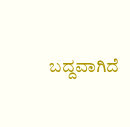ಬದ್ದವಾಗಿದೆ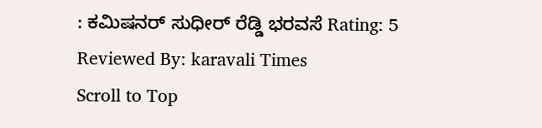: ಕಮಿಷನರ್ ಸುಧೀರ್ ರೆಡ್ಡಿ ಭರವಸೆ Rating: 5 Reviewed By: karavali Times
Scroll to Top